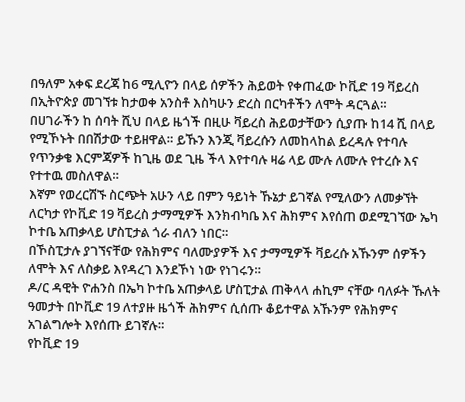በዓለም አቀፍ ደረጃ ከ6 ሚሊዮን በላይ ሰዎችን ሕይወት የቀጠፈው ኮቪድ 19 ቫይረስ በኢትዮጵያ መገኘቱ ከታወቀ አንስቶ እስካሁን ድረስ በርካቶችን ለሞት ዳርጓል።
በሀገራችን ከ ሰባት ሺህ በላይ ዜጎች በዚሁ ቫይረስ ሕይወታቸውን ሲያጡ ከ14 ሺ በላይ የሚኾኑት በበሽታው ተይዘዋል። ይኹን እንጂ ቫይረሱን ለመከላከል ይረዳሉ የተባሉ የጥንቃቄ እርምጃዎች ከጊዜ ወደ ጊዜ ችላ እየተባሉ ዛሬ ላይ ሙሉ ለሙሉ የተረሱ እና የተተዉ መስለዋል።
እኛም የወረርሽኙ ስርጭት አሁን ላይ በምን ዓይነት ኹኔታ ይገኛል የሚለውን ለመቃኘት ለርካታ የኮቪድ 19 ቫይረስ ታማሚዎች እንክብካቤ እና ሕክምና እየሰጠ ወደሚገኘው ኤካ ኮተቤ አጠቃላይ ሆስፒታል ጎራ ብለን ነበር።
በኾስፒታሉ ያገኘናቸው የሕክምና ባለሙያዎች እና ታማሚዎች ቫይረሱ አኹንም ሰዎችን ለሞት እና ለስቃይ እየዳረገ እንደኾነ ነው የነገሩን።
ዶ/ር ዳዊት ዮሐንስ በኤካ ኮተቤ አጠቃላይ ሆስፒታል ጠቅላላ ሐኪም ናቸው ባለፉት ኹለት ዓመታት በኮቪድ 19 ለተያዙ ዜጎች ሕክምና ሲሰጡ ቆይተዋል አኹንም የሕክምና አገልግሎት እየሰጡ ይገኛሉ።
የኮቪድ 19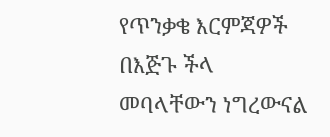የጥንቃቄ እርምጃዎች በእጅጉ ችላ መባላቸውን ነግረውናል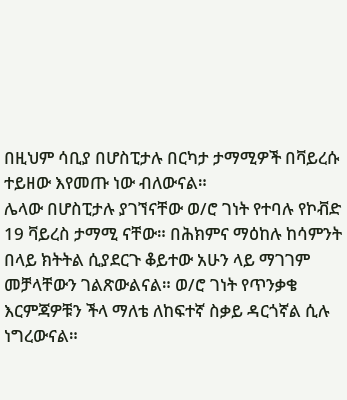በዚህም ሳቢያ በሆስፒታሉ በርካታ ታማሚዎች በቫይረሱ ተይዘው እየመጡ ነው ብለውናል።
ሌላው በሆስፒታሉ ያገኘናቸው ወ/ሮ ገነት የተባሉ የኮቭድ 19 ቫይረስ ታማሚ ናቸው። በሕክምና ማዕከሉ ከሳምንት በላይ ክትትል ሲያደርጉ ቆይተው አሁን ላይ ማገገም መቻላቸውን ገልጽውልናል። ወ/ሮ ገነት የጥንቃቄ እርምጃዎቹን ችላ ማለቴ ለከፍተኛ ስቃይ ዳርጎኛል ሲሉ ነግረውናል።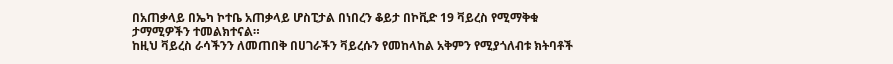በአጠቃላይ በኤካ ኮተቤ አጠቃላይ ሆስፒታል በነበረን ቆይታ በኮቪድ 19 ቫይረስ የሚማቅቁ ታማሚዎችን ተመልክተናል።
ከዚህ ቫይረስ ራሳችንን ለመጠበቅ በሀገራችን ቫይረሱን የመከላከል አቅምን የሚያጎለብቱ ክትባቶች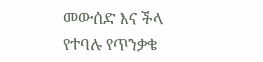መውሰድ እና ችላ የተባሉ የጥንቃቄ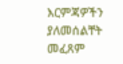እርምጃዎችን ያለመሰልቸት መፈጸም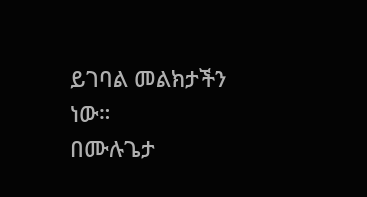ይገባል መልክታችን ነው።
በሙሉጌታ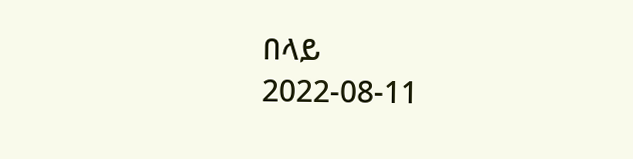በላይ
2022-08-11